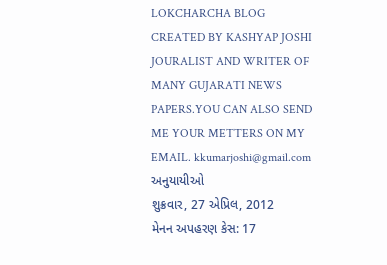LOKCHARCHA BLOG CREATED BY KASHYAP JOSHI JOURALIST AND WRITER OF MANY GUJARATI NEWS PAPERS.YOU CAN ALSO SEND ME YOUR METTERS ON MY
EMAIL. kkumarjoshi@gmail.com
અનુયાયીઓ
શુક્રવાર, 27 એપ્રિલ, 2012
મેનન અપહરણ કેસ: 17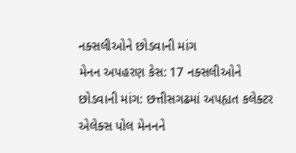નક્સલીઓને છોડવાની માંગ
મેનન અપહરણ કેસ: 17 નક્સલીઓને છોડવાની માંગ: છત્તીસગઢમાં અપહ્યત કલેક્ટર એલેક્સ પોલ મેનનને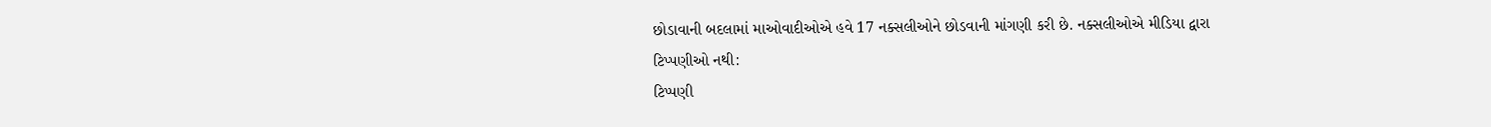છોડાવાની બદલામાં માઓવાદીઓએ હવે 17 નક્સલીઓને છોડવાની માંગણી કરી છે. નક્સલીઓએ મીડિયા દ્વારા
ટિપ્પણીઓ નથી:
ટિપ્પણી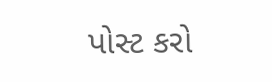પોસ્ટ કરો